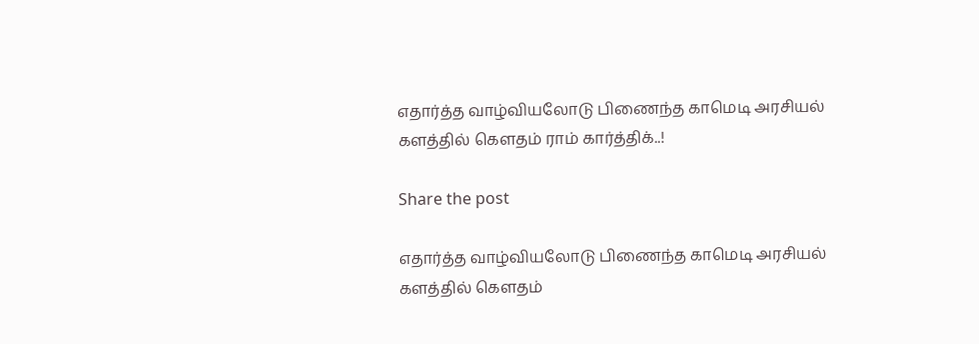எதார்த்த வாழ்வியலோடு பிணைந்த காமெடி அரசியல் களத்தில் கௌதம் ராம் கார்த்திக்..!

Share the post

எதார்த்த வாழ்வியலோடு பிணைந்த காமெடி அரசியல் களத்தில் கௌதம்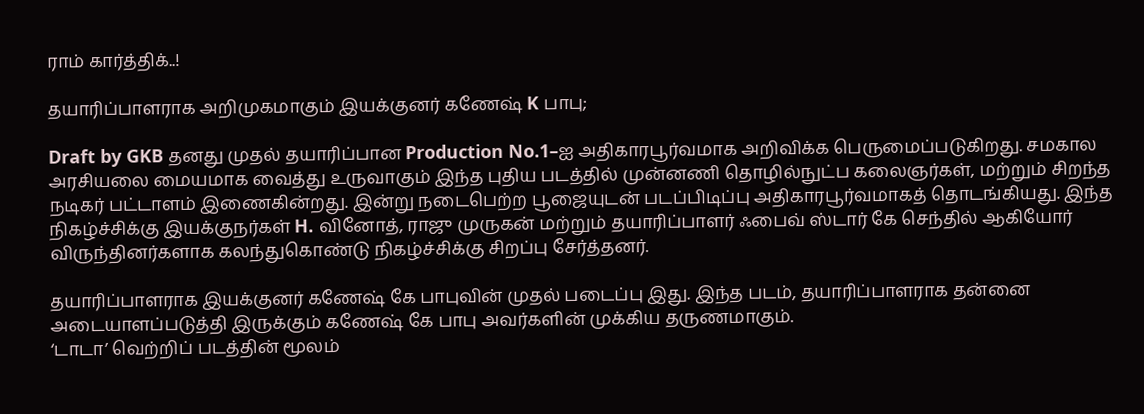ராம் கார்த்திக்..!

தயாரிப்பாளராக அறிமுகமாகும் இயக்குனர் கணேஷ் K பாபு;

Draft by GKB தனது முதல் தயாரிப்பான Production No.1–ஐ அதிகாரபூர்வமாக அறிவிக்க பெருமைப்படுகிறது. சமகால அரசியலை மையமாக வைத்து உருவாகும் இந்த புதிய படத்தில் முன்னணி தொழில்நுட்ப கலைஞர்கள், மற்றும் சிறந்த நடிகர் பட்டாளம் இணைகின்றது. இன்று நடைபெற்ற பூஜையுடன் படப்பிடிப்பு அதிகாரபூர்வமாகத் தொடங்கியது. இந்த நிகழ்ச்சிக்கு இயக்குநர்கள் H. வினோத், ராஜு முருகன் மற்றும் தயாரிப்பாளர் ஃபைவ் ஸ்டார் கே செந்தில் ஆகியோர் விருந்தினர்களாக கலந்துகொண்டு நிகழ்ச்சிக்கு சிறப்பு சேர்த்தனர்.

தயாரிப்பாளராக இயக்குனர் கணேஷ் கே பாபுவின் முதல் படைப்பு இது. இந்த படம், தயாரிப்பாளராக தன்னை அடையாளப்படுத்தி இருக்கும் கணேஷ் கே பாபு அவர்களின் முக்கிய தருணமாகும்.
‘டாடா’ வெற்றிப் படத்தின் மூலம்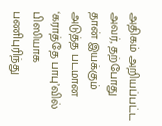அதிகம் அறியப்பட்ட அவர், தற்போது தான் இயக்கும் அடுத்த படமான ‘கராத்தே பாபு’வில் பிஸியாக பணிபுரிந்து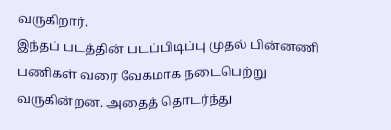வருகிறார்.
இந்தப் படத்தின் படப்பிடிப்பு முதல் பின்னணி பணிகள் வரை வேகமாக நடைபெற்று வருகின்றன. அதைத் தொடர்ந்து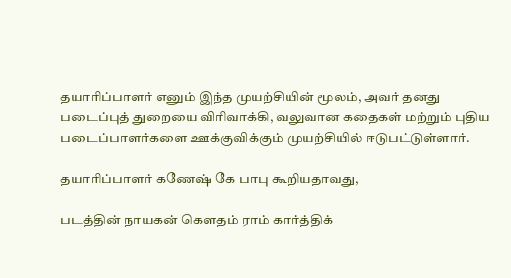தயாரிப்பாளர் எனும் இந்த முயற்சியின் மூலம், அவர் தனது படைப்புத் துறையை விரிவாக்கி, வலுவான கதைகள் மற்றும் புதிய படைப்பாளர்களை ஊக்குவிக்கும் முயற்சியில் ஈடுபட்டுள்ளார்.

தயாரிப்பாளர் கணேஷ் கே பாபு கூறியதாவது,

படத்தின் நாயகன் கௌதம் ராம் கார்த்திக்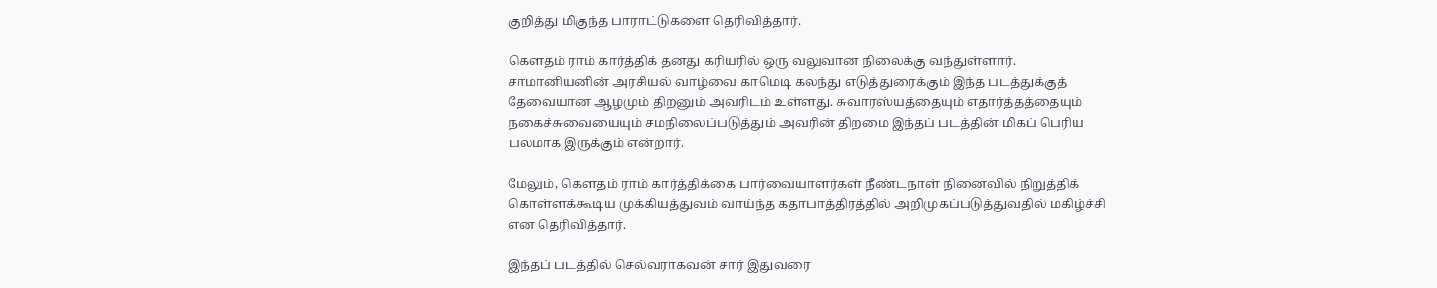குறித்து மிகுந்த பாராட்டுகளை தெரிவித்தார்.

கௌதம் ராம் கார்த்திக் தனது கரியரில் ஒரு வலுவான நிலைக்கு வந்துள்ளார். சாமானியனின் அரசியல் வாழ்வை காமெடி கலந்து எடுத்துரைக்கும் இந்த படத்துக்குத் தேவையான ஆழமும் திறனும் அவரிடம் உள்ளது. சுவாரஸ்யத்தையும் எதார்த்தத்தையும் நகைச்சுவையையும் சமநிலைப்படுத்தும் அவரின் திறமை இந்தப் படத்தின் மிகப் பெரிய பலமாக இருக்கும் என்றார்.

மேலும், கௌதம் ராம் கார்த்திக்கை பார்வையாளர்கள் நீண்டநாள் நினைவில் நிறுத்திக் கொள்ளக்கூடிய முக்கியத்துவம் வாய்ந்த கதாபாத்திரத்தில் அறிமுகப்படுத்துவதில் மகிழ்ச்சி என தெரிவித்தார்.

இந்தப் படத்தில் செல்வராகவன் சார் இதுவரை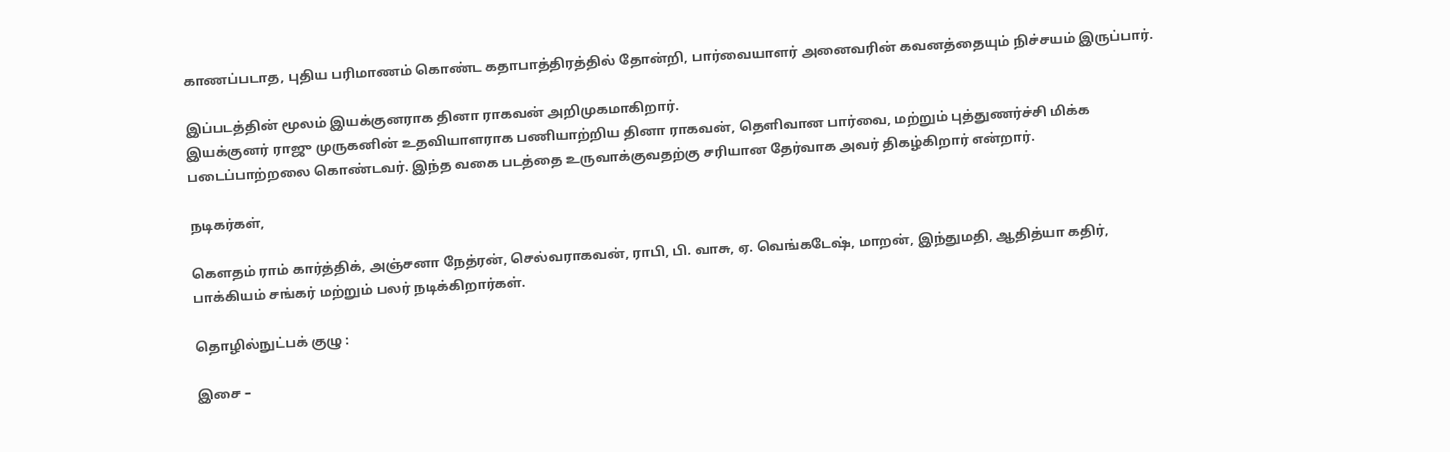காணப்படாத, புதிய பரிமாணம் கொண்ட கதாபாத்திரத்தில் தோன்றி, பார்வையாளர் அனைவரின் கவனத்தையும் நிச்சயம் இருப்பார்.

இப்படத்தின் மூலம் இயக்குனராக தினா ராகவன் அறிமுகமாகிறார்.
இயக்குனர் ராஜு முருகனின் உதவியாளராக பணியாற்றிய தினா ராகவன், தெளிவான பார்வை, மற்றும் புத்துணர்ச்சி மிக்க படைப்பாற்றலை கொண்டவர். இந்த வகை படத்தை உருவாக்குவதற்கு சரியான தேர்வாக அவர் திகழ்கிறார் என்றார்.

நடிகர்கள்,

கௌதம் ராம் கார்த்திக், அஞ்சனா நேத்ரன், செல்வராகவன், ராபி, பி. வாசு, ஏ. வெங்கடேஷ், மாறன், இந்துமதி, ஆதித்யா கதிர், பாக்கியம் சங்கர் மற்றும் பலர் நடிக்கிறார்கள்.

தொழில்நுட்பக் குழு :

இசை –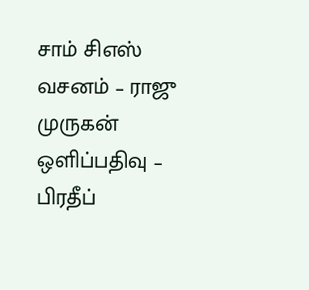சாம் சிஎஸ்
வசனம் – ராஜு முருகன்
ஒளிப்பதிவு – பிரதீப்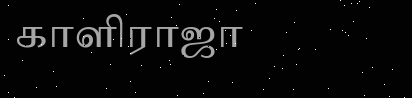காளிராஜா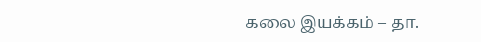கலை இயக்கம் – தா.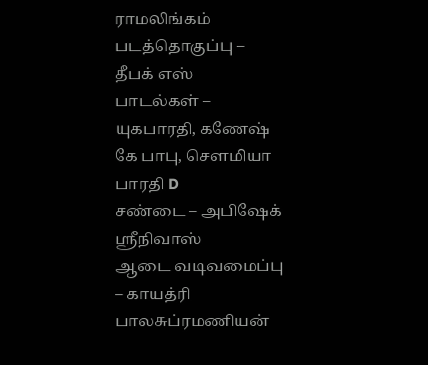ராமலிங்கம்
படத்தொகுப்பு – தீபக் எஸ்
பாடல்கள் – யுகபாரதி, கணேஷ் கே பாபு, சௌமியா பாரதி D
சண்டை – அபிஷேக் ஸ்ரீநிவாஸ்
ஆடை வடிவமைப்பு – காயத்ரி பாலசுப்ரமணியன்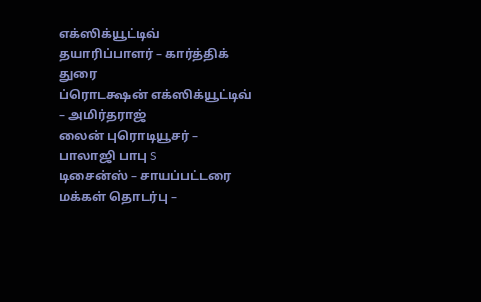எக்ஸிக்யூட்டிவ் தயாரிப்பாளர் – கார்த்திக் துரை
ப்ரொடக்ஷன் எக்ஸிக்யூட்டிவ் – அமிர்தராஜ்
லைன் புரொடியூசர் – பாலாஜி பாபு S
டிசைன்ஸ் – சாயப்பட்டரை
மக்கள் தொடர்பு –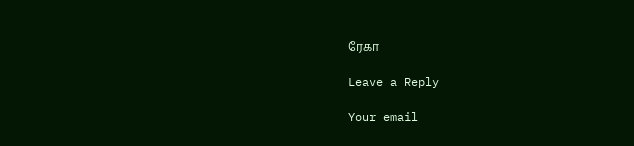ரேகா

Leave a Reply

Your email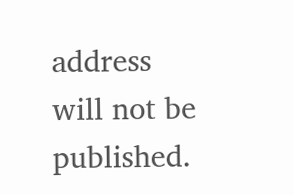address will not be published.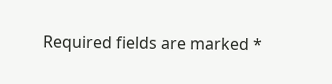Required fields are marked *